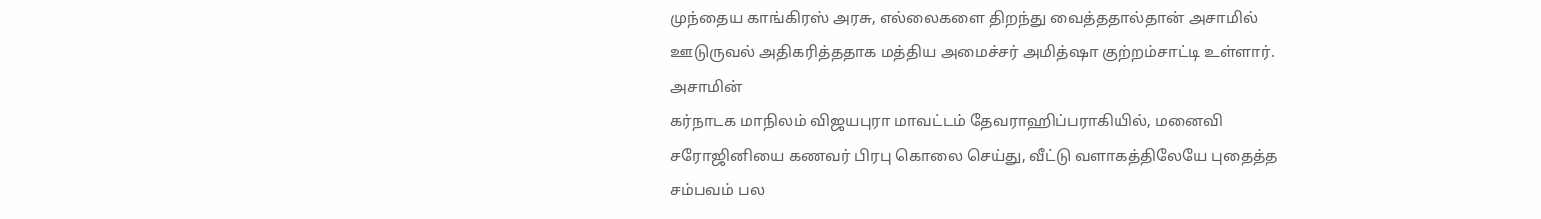முந்தைய காங்கிரஸ் அரசு, எல்லைகளை திறந்து வைத்ததால்தான் அசாமில் ஊடுருவல் அதிகரித்ததாக மத்திய அமைச்சர் அமித்ஷா குற்றம்சாட்டி உள்ளார். அசாமின்
கர்நாடக மாநிலம் விஜயபுரா மாவட்டம் தேவராஹிப்பராகியில், மனைவி சரோஜினியை கணவர் பிரபு கொலை செய்து, வீட்டு வளாகத்திலேயே புதைத்த சம்பவம் பல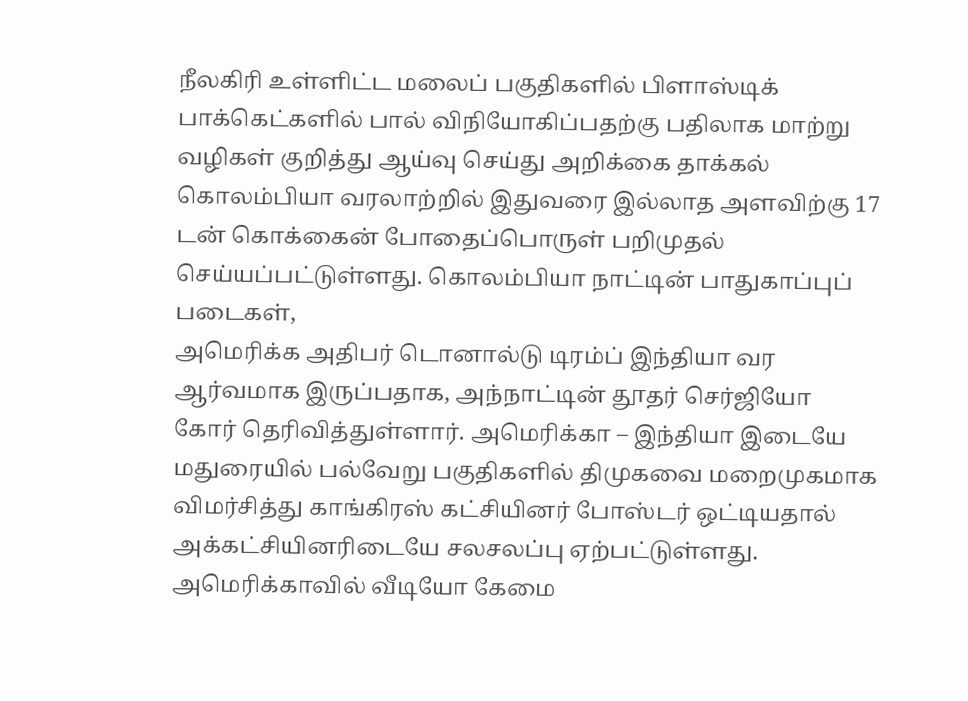நீலகிரி உள்ளிட்ட மலைப் பகுதிகளில் பிளாஸ்டிக் பாக்கெட்களில் பால் விநியோகிப்பதற்கு பதிலாக மாற்று வழிகள் குறித்து ஆய்வு செய்து அறிக்கை தாக்கல்
கொலம்பியா வரலாற்றில் இதுவரை இல்லாத அளவிற்கு 17 டன் கொக்கைன் போதைப்பொருள் பறிமுதல் செய்யப்பட்டுள்ளது. கொலம்பியா நாட்டின் பாதுகாப்புப் படைகள்,
அமெரிக்க அதிபர் டொனால்டு டிரம்ப் இந்தியா வர ஆர்வமாக இருப்பதாக, அந்நாட்டின் தூதர் செர்ஜியோ கோர் தெரிவித்துள்ளார். அமெரிக்கா – இந்தியா இடையே
மதுரையில் பல்வேறு பகுதிகளில் திமுகவை மறைமுகமாக விமர்சித்து காங்கிரஸ் கட்சியினர் போஸ்டர் ஒட்டியதால் அக்கட்சியினரிடையே சலசலப்பு ஏற்பட்டுள்ளது.
அமெரிக்காவில் வீடியோ கேமை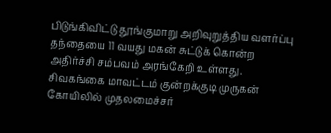பிடுங்கிவிட்டு தூங்குமாறு அறிவுறுத்திய வளர்ப்பு தந்தையை 11 வயது மகன் சுட்டுக் கொன்ற அதிர்ச்சி சம்பவம் அரங்கேறி உள்ளது.
சிவகங்கை மாவட்டம் குன்றக்குடி முருகன் கோயிலில் முதலமைச்சர்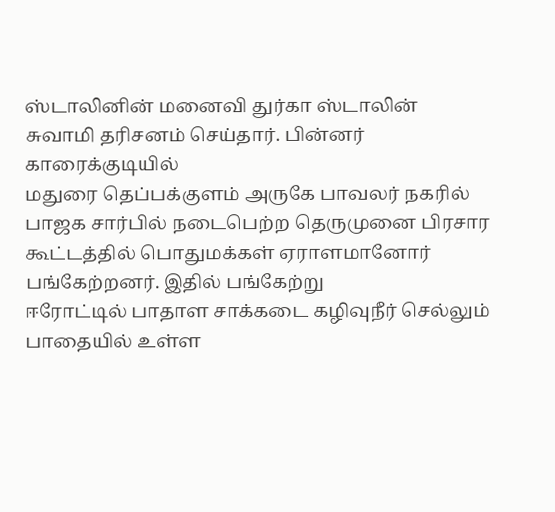ஸ்டாலினின் மனைவி துர்கா ஸ்டாலின் சுவாமி தரிசனம் செய்தார். பின்னர் காரைக்குடியில்
மதுரை தெப்பக்குளம் அருகே பாவலர் நகரில் பாஜக சார்பில் நடைபெற்ற தெருமுனை பிரசார கூட்டத்தில் பொதுமக்கள் ஏராளமானோர் பங்கேற்றனர். இதில் பங்கேற்று
ஈரோட்டில் பாதாள சாக்கடை கழிவுநீர் செல்லும் பாதையில் உள்ள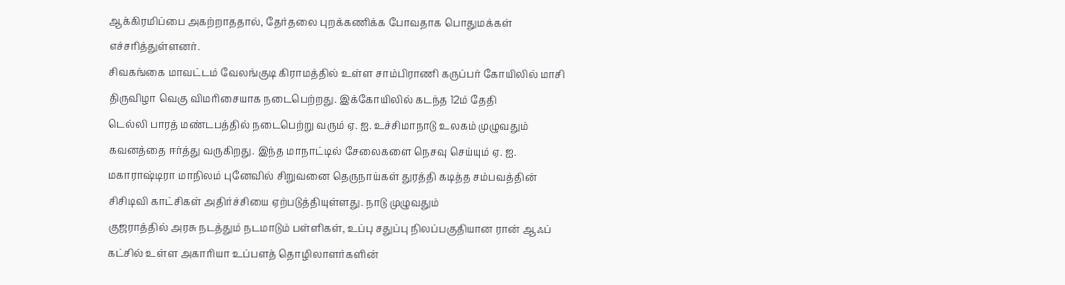ஆக்கிரமிப்பை அகற்றாததால், தேர்தலை புறக்கணிக்க போவதாக பொதுமக்கள் எச்சரித்துள்ளனர்.
சிவகங்கை மாவட்டம் வேலங்குடி கிராமத்தில் உள்ள சாம்பிராணி கருப்பர் கோயிலில் மாசி திருவிழா வெகு விமரிசையாக நடைபெற்றது. இக்கோயிலில் கடந்த 12ம் தேதி
டெல்லி பாரத் மண்டபத்தில் நடைபெற்று வரும் ஏ. ஐ. உச்சிமாநாடு உலகம் முழுவதும் கவனத்தை ஈர்த்து வருகிறது. இந்த மாநாட்டில் சேலைகளை நெசவு செய்யும் ஏ. ஐ.
மகாராஷ்டிரா மாநிலம் புனேவில் சிறுவனை தெருநாய்கள் துரத்தி கடித்த சம்பவத்தின் சிசிடிவி காட்சிகள் அதிர்ச்சியை ஏற்படுத்தியுள்ளது. நாடு முழுவதும்
குஜராத்தில் அரசு நடத்தும் நடமாடும் பள்ளிகள், உப்பு சதுப்பு நிலப்பகுதியான ரான் ஆஃப் கட்சில் உள்ள அகாரியா உப்பளத் தொழிலாளர்களின்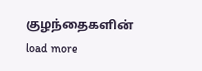குழந்தைகளின்
load more